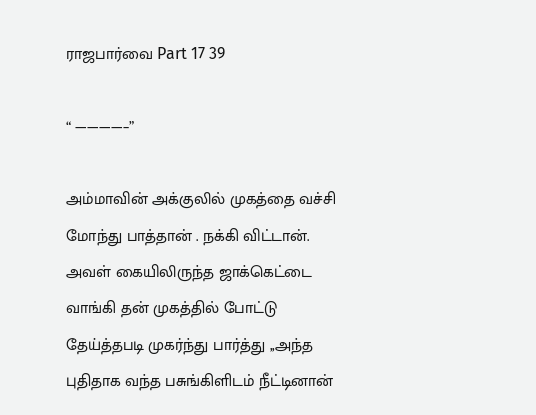ராஜபார்வை Part 17 39

“ ————–”

அம்மாவின் அக்குலில் முகத்தை வச்சி மோந்து பாத்தான் . நக்கி விட்டான். அவள் கையிலிருந்த ஜாக்கெட்டை வாங்கி தன் முகத்தில் போட்டு தேய்த்தபடி முகர்ந்து பார்த்து ,,அந்த புதிதாக வந்த பசுங்கிளிடம் நீட்டினான்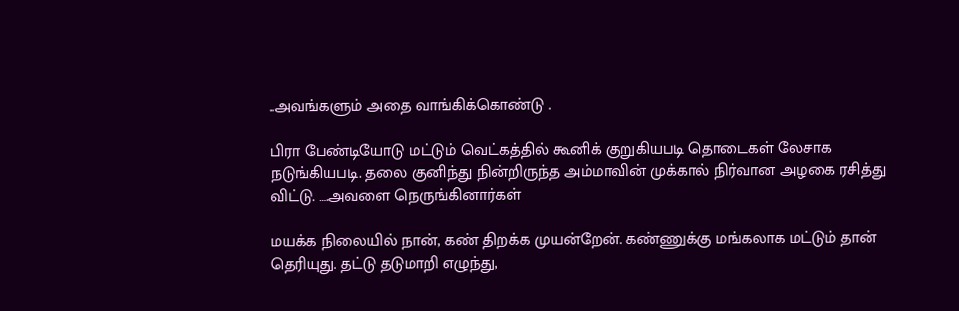..அவங்களும் அதை வாங்கிக்கொண்டு .

பிரா பேண்டியோடு மட்டும் வெட்கத்தில் கூனிக் குறுகியபடி தொடைகள் லேசாக நடுங்கியபடி. தலை குனிந்து நின்றிருந்த அம்மாவின் முக்கால் நிர்வான அழகை ரசித்து விட்டு. ….அவளை நெருங்கினார்கள்

மயக்க நிலையில் நான், கண் திறக்க முயன்றேன். கண்ணுக்கு மங்கலாக மட்டும் தான் தெரியுது. தட்டு தடுமாறி எழுந்து,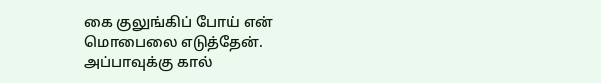கை குலுங்கிப் போய் என் மொபைலை எடுத்தேன்.
அப்பாவுக்கு கால்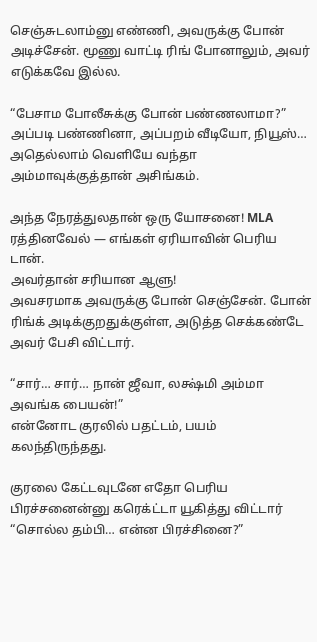செஞ்சுடலாம்னு எண்ணி, அவருக்கு போன் அடிச்சேன். மூணு வாட்டி ரிங் போனாலும், அவர் எடுக்கவே இல்ல.

“பேசாம போலீசுக்கு போன் பண்ணலாமா?”
அப்படி பண்ணினா, அப்பறம் வீடியோ, நியூஸ்… அதெல்லாம் வெளியே வந்தா அம்மாவுக்குத்தான் அசிங்கம்.

அந்த நேரத்துலதான் ஒரு யோசனை! MLA ரத்தினவேல் — எங்கள் ஏரியாவின் பெரிய டான்.
அவர்தான் சரியான ஆளு!
அவசரமாக அவருக்கு போன் செஞ்சேன். போன் ரிங்க் அடிக்குறதுக்குள்ள, அடுத்த செக்கண்டே அவர் பேசி விட்டார்.

“சார்… சார்… நான் ஜீவா, லக்ஷ்மி அம்மா அவங்க பையன்!”
என்னோட குரலில் பதட்டம், பயம் கலந்திருந்தது.

குரலை கேட்டவுடனே எதோ பெரிய பிரச்சனைன்னு கரெக்ட்டா யூகித்து விட்டார்
“சொல்ல தம்பி… என்ன பிரச்சினை?”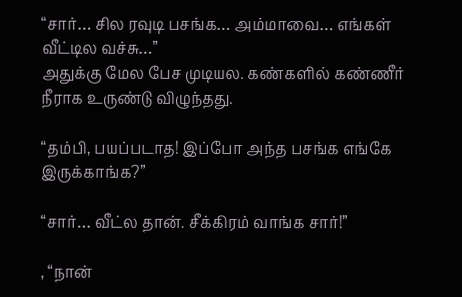“சார்… சில ரவுடி பசங்க… அம்மாவை… எங்கள் வீட்டில வச்சு…”
அதுக்கு மேல பேச முடியல. கண்களில் கண்ணீர் நீராக உருண்டு விழுந்தது.

“தம்பி, பயப்படாத! இப்போ அந்த பசங்க எங்கே இருக்காங்க?”

“சார்… வீட்ல தான். சீக்கிரம் வாங்க சார்!”

, “நான்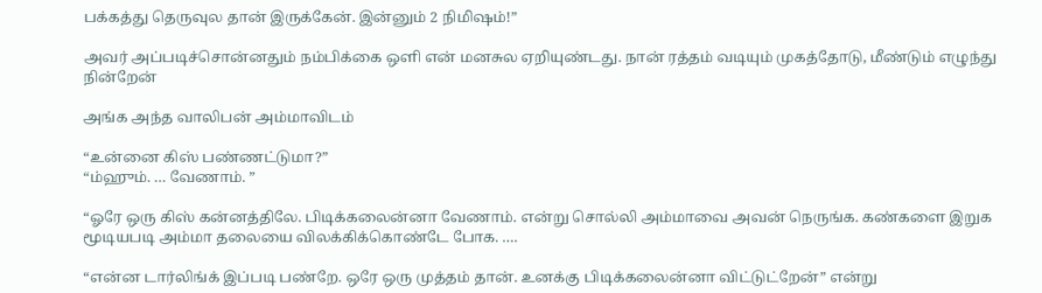பக்கத்து தெருவுல தான் இருக்கேன். இன்னும் 2 நிமிஷம்!”

அவர் அப்படிச்சொன்னதும் நம்பிக்கை ஒளி என் மனசுல ஏறியுண்டது. நான் ரத்தம் வடியும் முகத்தோடு, மீண்டும் எழுந்து நின்றேன்

அங்க அந்த வாலிபன் அம்மாவிடம்

“உன்னை கிஸ் பண்ணட்டுமா?”
“ம்ஹும். … வேணாம். ”

“ஓரே ஒரு கிஸ் கன்னத்திலே. பிடிக்கலைன்னா வேணாம். என்று சொல்லி அம்மாவை அவன் நெருங்க. கண்களை இறுக மூடியபடி அம்மா தலையை விலக்கிக்கொண்டே போக. ….

“என்ன டார்லிங்க் இப்படி பண்றே. ஒரே ஒரு முத்தம் தான். உனக்கு பிடிக்கலைன்னா விட்டுட்றேன்” என்று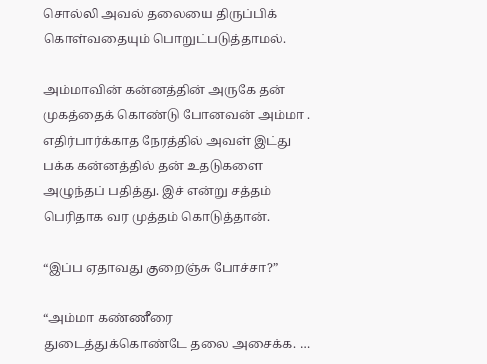சொல்லி அவல் தலையை திருப்பிக் கொள்வதையும் பொறுட்படுத்தாமல்.

அம்மாவின் கன்னத்தின் அருகே தன் முகத்தைக் கொண்டு போனவன் அம்மா . எதிர்பார்க்காத நேரத்தில் அவள் இட்து பக்க கன்னத்தில் தன் உதடுகளை அழுந்தப் பதித்து. இச் என்று சத்தம் பெரிதாக வர முத்தம் கொடுத்தான்.

“இப்ப ஏதாவது குறைஞ்சு போச்சா?”

“அம்மா கண்ணீரை துடைத்துக்கொண்டே தலை அசைக்க. …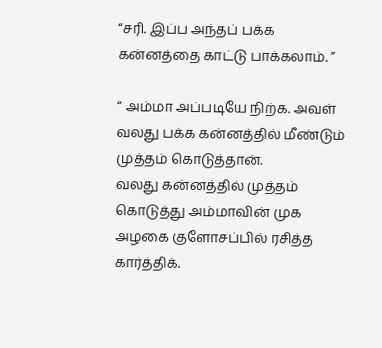“சரி. இப்ப அந்தப் பக்க கன்னத்தை காட்டு பாக்கலாம். ”

“ அம்மா அப்படியே நிற்க. அவள் வலது பக்க கன்னத்தில் மீண்டும் முத்தம் கொடுத்தான்.
வலது கன்னத்தில் முத்தம் கொடுத்து அம்மாவின் முக அழகை குளோசப்பில் ரசித்த கார்த்திக்.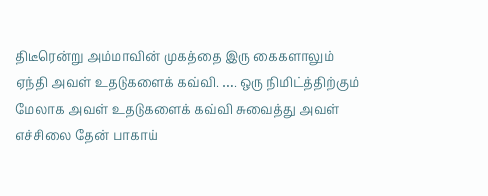திடீரென்று அம்மாவின் முகத்தை இரு கைகளாலும் ஏந்தி அவள் உதடுகளைக் கவ்வி. …. ஒரு நிமிட்த்திற்கும் மேலாக அவள் உதடுகளைக் கவ்வி சுவைத்து அவள் எச்சிலை தேன் பாகாய்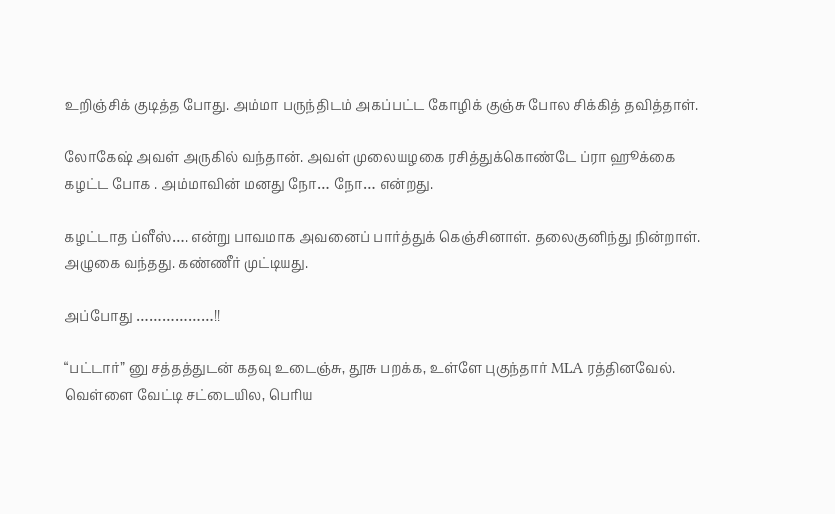உறிஞ்சிக் குடித்த போது. அம்மா பருந்திடம் அகப்பட்ட கோழிக் குஞ்சு போல சிக்கித் தவித்தாள்.

லோகேஷ் அவள் அருகில் வந்தான். அவள் முலையழகை ரசித்துக்கொண்டே ப்ரா ஹூக்கை கழட்ட போக . அம்மாவின் மனது நோ… நோ… என்றது.

கழட்டாத ப்ளீஸ்…. என்று பாவமாக அவனைப் பார்த்துக் கெஞ்சினாள். தலைகுனிந்து நின்றாள். அழுகை வந்தது. கண்ணீர் முட்டியது.

அப்போது ………………!!

“பட்டார்” னு சத்தத்துடன் கதவு உடைஞ்சு, தூசு பறக்க, உள்ளே புகுந்தார் MLA ரத்தினவேல். வெள்ளை வேட்டி சட்டையில, பெரிய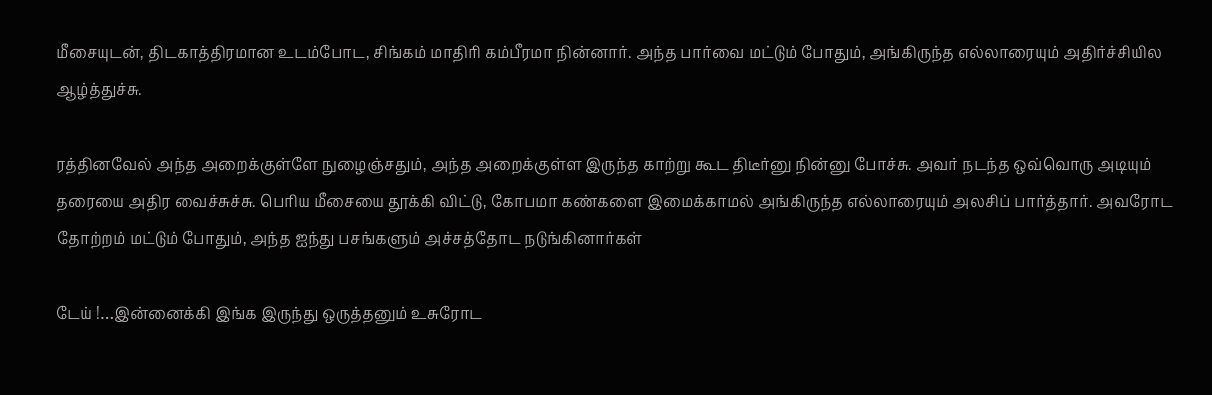மீசையுடன், திடகாத்திரமான உடம்போட, சிங்கம் மாதிரி கம்பீரமா நின்னார். அந்த பார்வை மட்டும் போதும், அங்கிருந்த எல்லாரையும் அதிர்ச்சியில ஆழ்த்துச்சு.

ரத்தினவேல் அந்த அறைக்குள்ளே நுழைஞ்சதும், அந்த அறைக்குள்ள இருந்த காற்று கூட திடீர்னு நின்னு போச்சு. அவர் நடந்த ஒவ்வொரு அடியும் தரையை அதிர வைச்சுச்சு. பெரிய மீசையை தூக்கி விட்டு, கோபமா கண்களை இமைக்காமல் அங்கிருந்த எல்லாரையும் அலசிப் பார்த்தார். அவரோட தோற்றம் மட்டும் போதும், அந்த ஐந்து பசங்களும் அச்சத்தோட நடுங்கினார்கள்

டேய் !…இன்னைக்கி இங்க இருந்து ஒருத்தனும் உசுரோட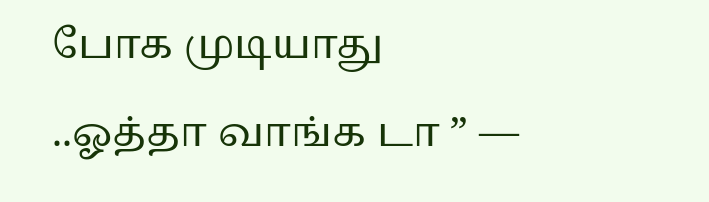போக முடியாது ..ஓத்தா வாங்க டா ” —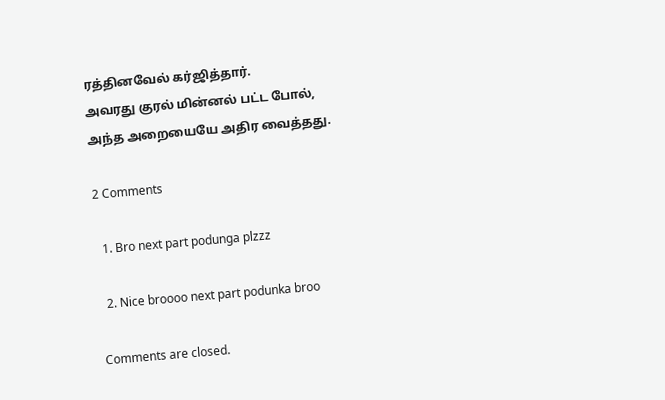ரத்தினவேல் கர்ஜித்தார்.
அவரது குரல் மின்னல் பட்ட போல், அந்த அறையையே அதிர வைத்தது.

2 Comments

  1. Bro next part podunga plzzz

  2. Nice broooo next part podunka broo

Comments are closed.